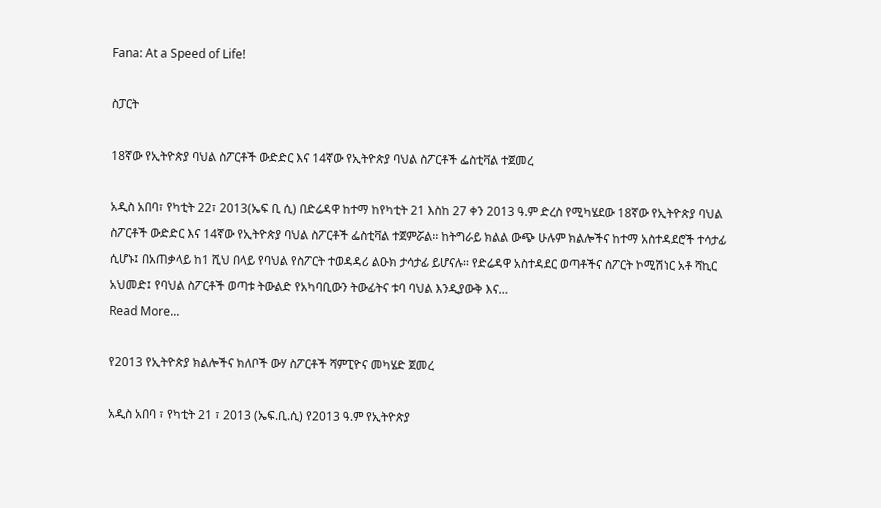Fana: At a Speed of Life!

ስፓርት

18ኛው የኢትዮጵያ ባህል ስፖርቶች ውድድር እና 14ኛው የኢትዮጵያ ባህል ስፖርቶች ፌስቲቫል ተጀመረ

አዲስ አበባ፣ የካቲት 22፣ 2013(ኤፍ ቢ ሲ) በድሬዳዋ ከተማ ከየካቲት 21 እስከ 27 ቀን 2013 ዓ.ም ድረስ የሚካሄደው 18ኛው የኢትዮጵያ ባህል ስፖርቶች ውድድር እና 14ኛው የኢትዮጵያ ባህል ስፖርቶች ፌስቲቫል ተጀምሯል፡፡ ከትግራይ ክልል ውጭ ሁሉም ክልሎችና ከተማ አስተዳደሮች ተሳታፊ ሲሆኑ፤ በአጠቃላይ ከ1 ሺህ በላይ የባህል የስፖርት ተወዳዳሪ ልዑክ ታሳታፊ ይሆናሉ፡፡ የድሬዳዋ አስተዳደር ወጣቶችና ስፖርት ኮሚሽነር አቶ ሻኪር አህመድ፤ የባህል ስፖርቶች ወጣቱ ትውልድ የአካባቢውን ትውፊትና ቱባ ባህል እንዲያውቅ እና…
Read More...

የ2013 የኢትዮጵያ ክልሎችና ክለቦች ውሃ ስፖርቶች ሻምፒዮና መካሄድ ጀመረ

አዲስ አበባ ፣ የካቲት 21 ፣ 2013 (ኤፍ.ቢ.ሲ) የ2013 ዓ.ም የኢትዮጵያ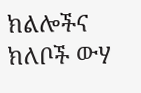ክልሎችና ክለቦች ውሃ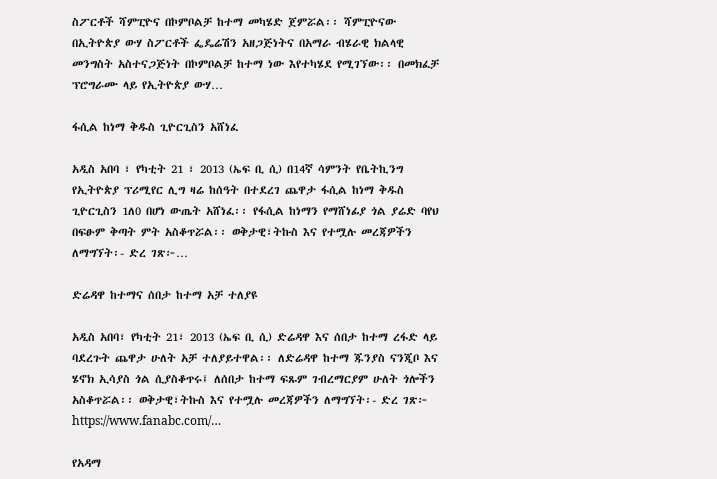ስፖርቶች ሻምፒዮና በኮምቦልቻ ከተማ መካሄድ ጀምሯል፡፡ ሻምፒዮናው በኢትዮጵያ ውሃ ስፖርቶች ፌዴሬሽን አዘጋጅነትና በአማራ ብሄራዊ ክልላዊ መንግስት አስተናጋጅነት በኮምቦልቻ ከተማ ነው እየተካሄደ የሚገኘው፡፡ በመክፈቻ ፕሮግራሙ ላይ የኢትዮጵያ ውሃ…

ፋሲል ከነማ ቅዱስ ጊዮርጊስን አሸነፈ

አዲስ አበባ ፣ የካቲት 21 ፣ 2013 (ኤፍ ቢ ሲ) በ14ኛ ሳምንት የቤትኪንግ የኢትዮጵያ ፕሪሚየር ሊግ ዛሬ ከሰዓት በተደረገ ጨዋታ ፋሲል ከነማ ቅዱስ ጊዮርጊስን 1ለ0 በሆነ ውጤት አሸነፈ፡፡ የፋሲል ከነማን የማሸነፊያ ጎል ያሬድ ባየህ በፍፁም ቅጣት ምት አስቆጥሯል፡፡ ወቅታዊ፣ትኩስ እና የተሟሉ መረጃዎችን ለማግኘት፡- ድረ ገጽ፦…

ድሬዳዋ ከተማና ሰበታ ከተማ አቻ ተለያዩ

አዲስ አበባ፣ የካቲት 21፣ 2013 (ኤፍ ቢ ሲ) ድሬዳዋ እና ሰበታ ከተማ ረፋድ ላይ ባደረጉት ጨዋታ ሁለት አቻ ተለያይተዋል፡፡ ለድሬዳዋ ከተማ ጁንያስ ናንጂቦ እና ሄኖክ ኢሳያስ ጎል ሲያስቆጥሩ፤ ለሰበታ ከተማ ፍጹም ገብረማርያም ሁለት ጎሎችን አስቆጥሯል፡፡ ወቅታዊ፣ትኩስ እና የተሟሉ መረጃዎችን ለማግኘት፡- ድረ ገጽ፦ https://www.fanabc.com/…

የአዳማ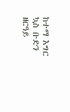ከተማ እግር ኳስ ቡድን ዘርዓይ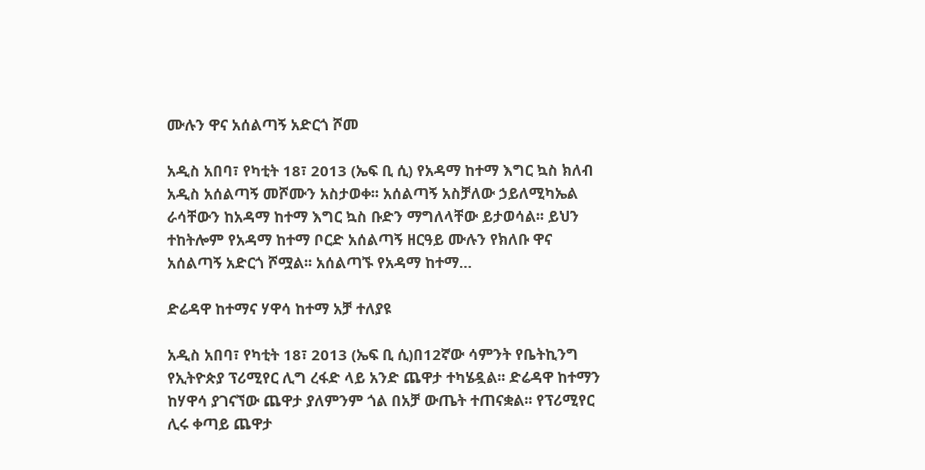ሙሉን ዋና አሰልጣኝ አድርጎ ሾመ

አዲስ አበባ፣ የካቲት 18፣ 2013 (ኤፍ ቢ ሲ) የአዳማ ከተማ እግር ኳስ ክለብ አዲስ አሰልጣኝ መሾሙን አስታወቀ፡፡ አሰልጣኝ አስቻለው ኃይለሚካኤል ራሳቸውን ከአዳማ ከተማ እግር ኳስ ቡድን ማግለላቸው ይታወሳል፡፡ ይህን ተከትሎም የአዳማ ከተማ ቦርድ አሰልጣኝ ዘርዓይ ሙሉን የክለቡ ዋና አሰልጣኝ አድርጎ ሾሟል፡፡ አሰልጣኙ የአዳማ ከተማ…

ድሬዳዋ ከተማና ሃዋሳ ከተማ አቻ ተለያዩ

አዲስ አበባ፣ የካቲት 18፣ 2013 (ኤፍ ቢ ሲ)በ12ኛው ሳምንት የቤትኪንግ የኢትዮጵያ ፕሪሚየር ሊግ ረፋድ ላይ አንድ ጨዋታ ተካሄዷል፡፡ ድሬዳዋ ከተማን ከሃዋሳ ያገናኘው ጨዋታ ያለምንም ጎል በአቻ ውጤት ተጠናቋል፡፡ የፕሪሚየር ሊሩ ቀጣይ ጨዋታ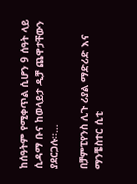ከሰዓትም የሚቀጥል ሲሆን 9 ሰዓት ላይ ሲዳማ ቡና ከወላይታ ዲቻ ጨዋታቸውን ያደርጋሉ፡፡…

በቻምፒየንስ ሊጉ ሪያል ማድሪድ እና ማንቼስተር ሲቲ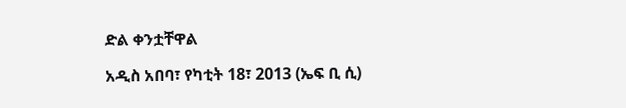ድል ቀንቷቸዋል

አዲስ አበባ፣ የካቲት 18፣ 2013 (ኤፍ ቢ ሲ)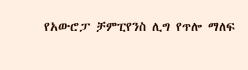የአውሮፓ ቻምፒየንስ ሊግ የጥሎ ማለፍ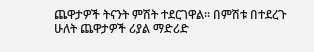ጨዋታዎች ትናንት ምሽት ተደርገዋል፡፡ በምሽቱ በተደረጉ ሁለት ጨዋታዎች ሪያል ማድሪድ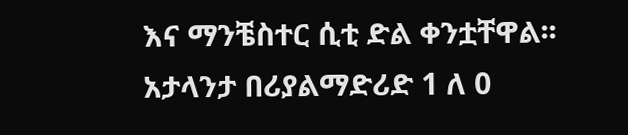እና ማንቼስተር ሲቲ ድል ቀንቷቸዋል፡፡ አታላንታ በሪያልማድሪድ 1 ለ 0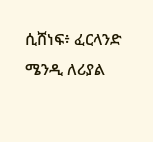ሲሸነፍ፥ ፈርላንድ ሜንዲ ለሪያል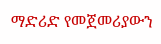ማድሪድ የመጀመሪያውን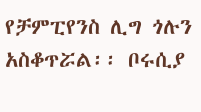የቻምፒየንስ ሊግ ጎሉን አስቆጥሯል፡፡ ቦሩሲያ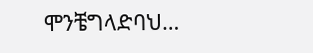ሞንቼግላድባህ…